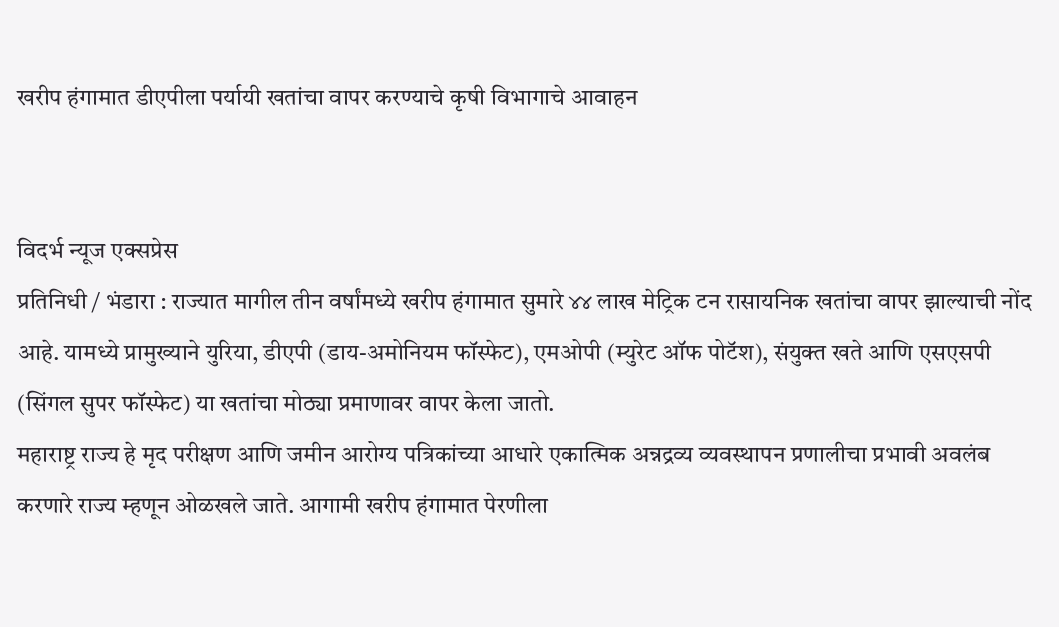खरीप हंगामात डीएपीला पर्यायी खतांचा वापर करण्याचे कृषी विभागाचे आवाहन


विदर्भ न्यूज एक्सप्रेस
प्रतिनिधी / भंडारा : राज्यात मागील तीन वर्षांमध्ये खरीप हंगामात सुमारे ४४ लाख मेट्रिक टन रासायनिक खतांचा वापर झाल्याची नोंद आहे. यामध्ये प्रामुख्याने युरिया, डीएपी (डाय-अमोनियम फॉस्फेट), एमओपी (म्युरेट ऑफ पोटॅश), संयुक्त खते आणि एसएसपी (सिंगल सुपर फॉस्फेट) या खतांचा मोठ्या प्रमाणावर वापर केला जातो.
महाराष्ट्र राज्य हे मृद परीक्षण आणि जमीन आरोग्य पत्रिकांच्या आधारे एकात्मिक अन्नद्रव्य व्यवस्थापन प्रणालीचा प्रभावी अवलंब करणारे राज्य म्हणून ओळखले जाते. आगामी खरीप हंगामात पेरणीला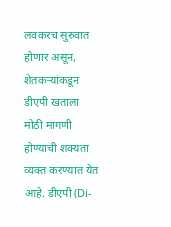लवकरच सुरुवात होणार असून, शेतकऱ्यांकडून डीएपी खताला मोठी मागणी होण्याची शक्यता व्यक्त करण्यात येत आहे. डीएपी (Di-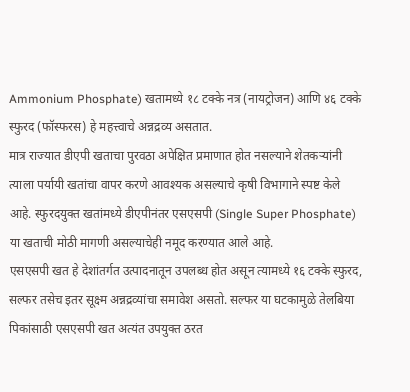Ammonium Phosphate) खतामध्ये १८ टक्के नत्र (नायट्रोजन) आणि ४६ टक्के स्फुरद (फॉस्फरस) हे महत्त्वाचे अन्नद्रव्य असतात.
मात्र राज्यात डीएपी खताचा पुरवठा अपेक्षित प्रमाणात होत नसल्याने शेतकऱ्यांनी त्याला पर्यायी खतांचा वापर करणे आवश्यक असल्याचे कृषी विभागाने स्पष्ट केले आहे. स्फुरदयुक्त खतांमध्ये डीएपीनंतर एसएसपी (Single Super Phosphate) या खताची मोठी मागणी असल्याचेही नमूद करण्यात आले आहे.
एसएसपी खत हे देशांतर्गत उत्पादनातून उपलब्ध होत असून त्यामध्ये १६ टक्के स्फुरद, सल्फर तसेच इतर सूक्ष्म अन्नद्रव्यांचा समावेश असतो. सल्फर या घटकामुळे तेलबिया पिकांसाठी एसएसपी खत अत्यंत उपयुक्त ठरत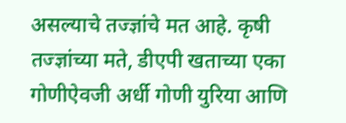असल्याचे तज्ज्ञांचे मत आहे. कृषी तज्ज्ञांच्या मते, डीएपी खताच्या एका गोणीऐवजी अर्धी गोणी युरिया आणि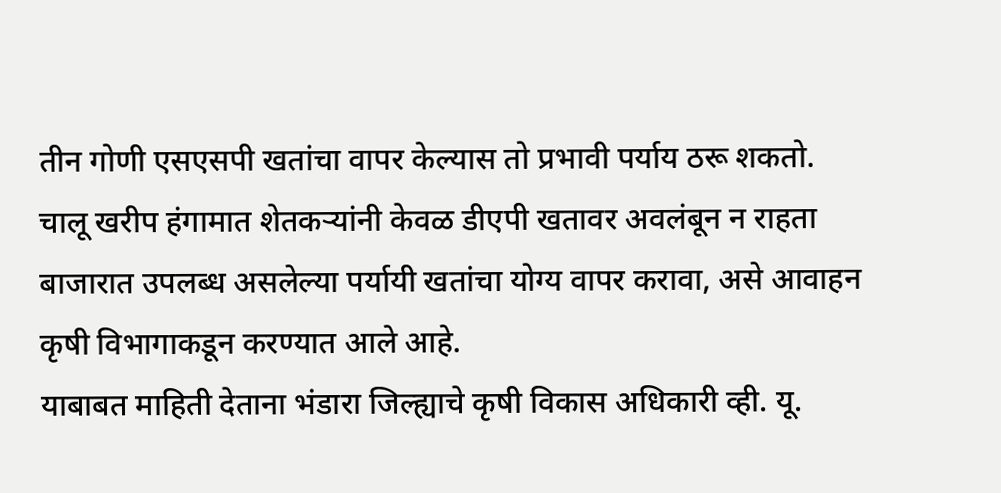तीन गोणी एसएसपी खतांचा वापर केल्यास तो प्रभावी पर्याय ठरू शकतो.
चालू खरीप हंगामात शेतकऱ्यांनी केवळ डीएपी खतावर अवलंबून न राहता बाजारात उपलब्ध असलेल्या पर्यायी खतांचा योग्य वापर करावा, असे आवाहन कृषी विभागाकडून करण्यात आले आहे.
याबाबत माहिती देताना भंडारा जिल्ह्याचे कृषी विकास अधिकारी व्ही. यू.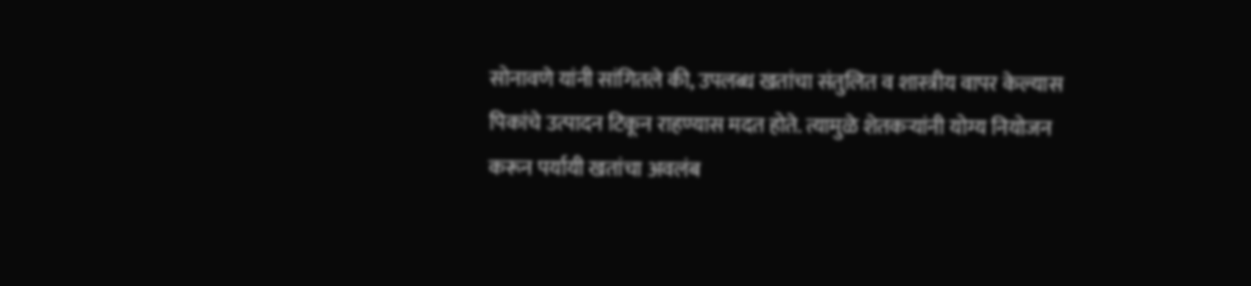सोनावणे यांनी सांगितले की, उपलब्ध खतांचा संतुलित व शास्त्रीय वापर केल्यास पिकांचे उत्पादन टिकून राहण्यास मदत होते. त्यामुळे शेतकऱ्यांनी योग्य नियोजन करून पर्यायी खतांचा अवलंब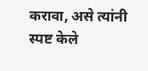करावा, असे त्यांनी स्पष्ट केले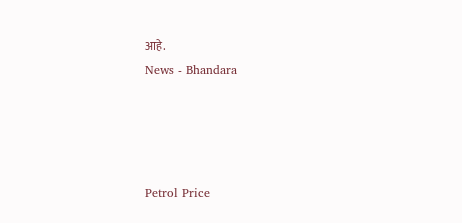आहे.
News - Bhandara




Petrol Price